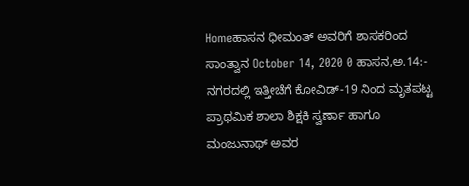Homeಹಾಸನ ಧೀಮಂತ್ ಅವರಿಗೆ ಶಾಸಕರಿಂದ ಸಾಂತ್ವಾನ October 14, 2020 0 ಹಾಸನ,ಅ.14:- ನಗರದಲ್ಲಿ ಇತ್ತೀಚೆಗೆ ಕೋವಿಡ್-19 ನಿಂದ ಮೃತಪಟ್ಟ ಪ್ರಾಥಮಿಕ ಶಾಲಾ ಶಿಕ್ಷಕಿ ಸ್ವರ್ಣಾ ಹಾಗೂ ಮಂಜುನಾಥ್ ಅವರ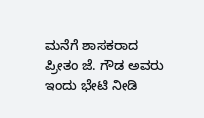ಮನೆಗೆ ಶಾಸಕರಾದ ಪ್ರೀತಂ ಜೆ. ಗೌಡ ಅವರು ಇಂದು ಭೇಟಿ ನೀಡಿ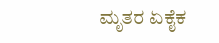ಮೃತರ ಏಕೈಕ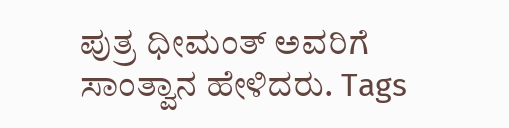ಪುತ್ರ ಧೀಮಂತ್ ಅವರಿಗೆ ಸಾಂತ್ವಾನ ಹೇಳಿದರು. Tags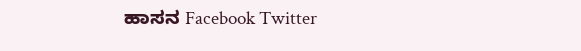ಹಾಸನ Facebook Twitter